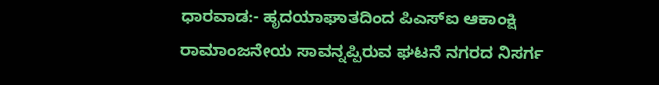ಧಾರವಾಡ:- ಹೃದಯಾಘಾತದಿಂದ ಪಿಎಸ್ಐ ಆಕಾಂಕ್ಷಿ ರಾಮಾಂಜನೇಯ ಸಾವನ್ನಪ್ಪಿರುವ ಘಟನೆ ನಗರದ ನಿಸರ್ಗ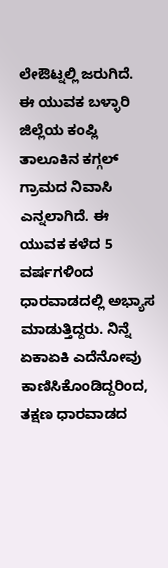ಲೇಔಟ್ನಲ್ಲಿ ಜರುಗಿದೆ.
ಈ ಯುವಕ ಬಳ್ಳಾರಿ ಜಿಲ್ಲೆಯ ಕಂಪ್ಲಿ ತಾಲೂಕಿನ ಕಗ್ಗಲ್ ಗ್ರಾಮದ ನಿವಾಸಿ ಎನ್ನಲಾಗಿದೆ. ಈ ಯುವಕ ಕಳೆದ 5 ವರ್ಷಗಳಿಂದ ಧಾರವಾಡದಲ್ಲಿ ಅಭ್ಯಾಸ ಮಾಡುತ್ತಿದ್ದರು. ನಿನ್ನೆ ಏಕಾಏಕಿ ಎದೆನೋವು ಕಾಣಿಸಿಕೊಂಡಿದ್ದರಿಂದ,
ತಕ್ಷಣ ಧಾರವಾಡದ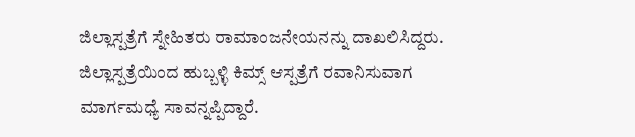ಜಿಲ್ಲಾಸ್ಪತ್ರೆಗೆ ಸ್ನೇಹಿತರು ರಾಮಾಂಜನೇಯನನ್ನು ದಾಖಲಿಸಿದ್ದರು. ಜಿಲ್ಲಾಸ್ಪತ್ರೆಯಿಂದ ಹುಬ್ಬಳ್ಳಿ ಕಿಮ್ಸ್ ಆಸ್ಪತ್ರೆಗೆ ರವಾನಿಸುವಾಗ ಮಾರ್ಗಮಧ್ಯೆ ಸಾವನ್ನಪ್ಪಿದ್ದಾರೆ.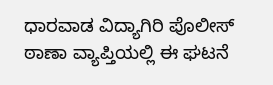ಧಾರವಾಡ ವಿದ್ಯಾಗಿರಿ ಪೊಲೀಸ್ ಠಾಣಾ ವ್ಯಾಪ್ತಿಯಲ್ಲಿ ಈ ಘಟನೆ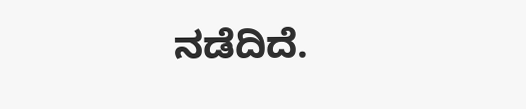ನಡೆದಿದೆ.